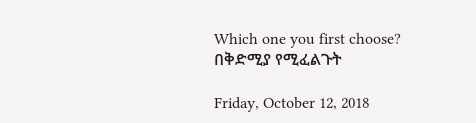Which one you first choose? በቅድሚያ የሚፈልጉት

Friday, October 12, 2018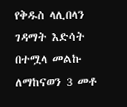የቅዱስ ላሊበላን ገዳማት እድሳት በተሟላ መልኩ ለማከናወን 3 መቶ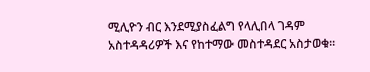ሚሊዮን ብር እንደሚያስፈልግ የላሊበላ ገዳም አስተዳዳሪዎች እና የከተማው መስተዳደር አስታወቁ፡፡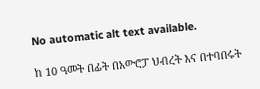No automatic alt text available.

ከ 10 ዓመት በፊት በአውሮፓ ህብረት እና በተባበሩት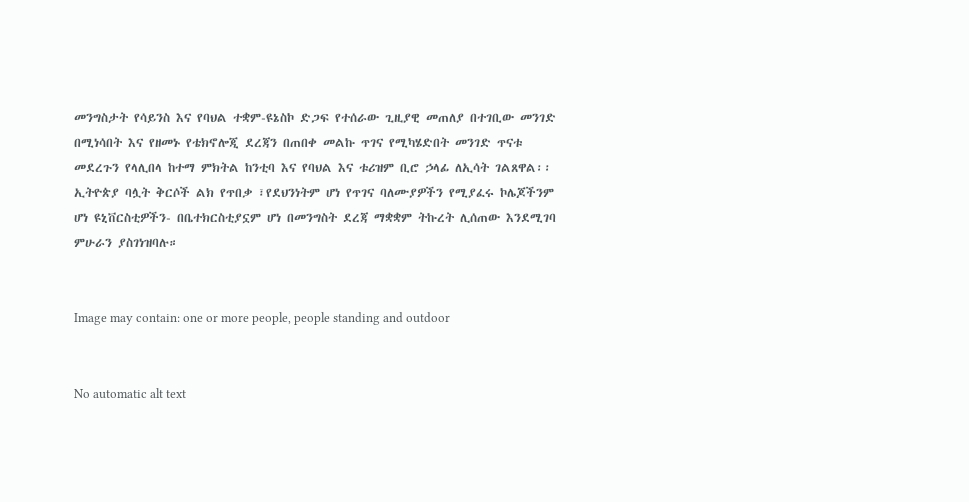መንግስታት የሳይንስ እና የባህል ተቋም-ዩኔስኮ ድጋፍ የተሰራው ጊዚያዊ መጠለያ በተገቢው መንገድ በሚነሳበት እና የዘመኑ የቴክኖሎጂ ደረጃን በጠበቀ መልኩ ጥገና የሚካሄድበት መንገድ ጥናቱ መደረጉን የላሊበላ ከተማ ምክትል ከንቲባ እና የባህል እና ቱሪዝም ቢሮ ኃላፊ ለኢሳት ገልጸዋል፡፡
ኢትዮጵያ ባሏት ቅርሶች ልክ የጥበቃ ፣የደህንነትም ሆነ የጥገና ባለሙያዎችን የሚያፈሩ ኮሌጆችንም ሆነ ዩኒቨርስቲዎችን- በቤተክርስቲያኗም ሆነ በመንግስት ደረጃ ማቋቋም ትኩረት ሊሰጠው እንደሚገባ ምሁራን ያስገነዝባሉ።


Image may contain: one or more people, people standing and outdoor


No automatic alt text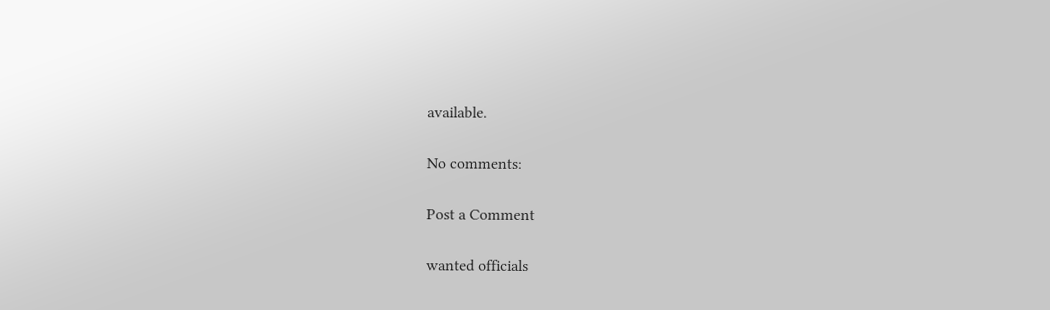available.

No comments:

Post a Comment

wanted officials